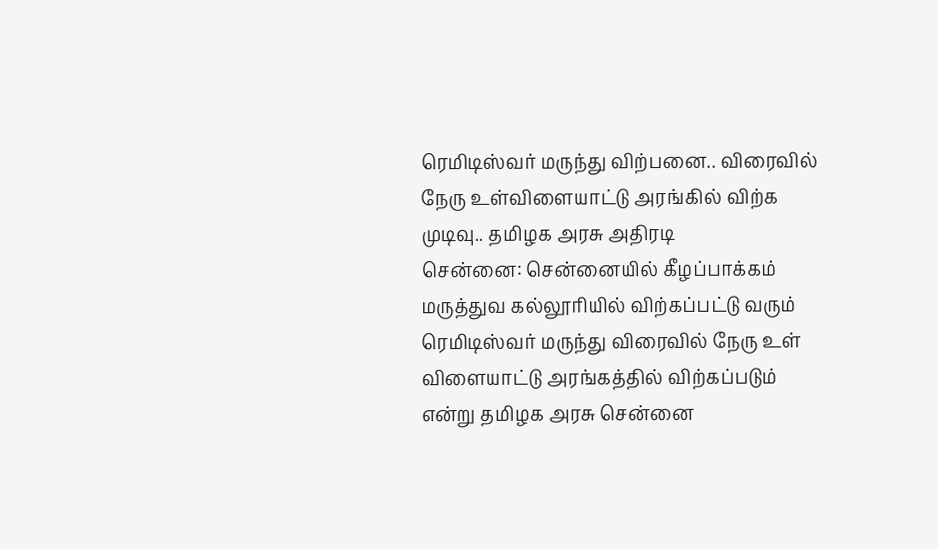ரெமிடிஸ்வர் மருந்து விற்பனை.. விரைவில் நேரு உள்விளையாட்டு அரங்கில் விற்க முடிவு.. தமிழக அரசு அதிரடி
சென்னை: சென்னையில் கீழப்பாக்கம் மருத்துவ கல்லூரியில் விற்கப்பட்டு வரும் ரெமிடிஸ்வர் மருந்து விரைவில் நேரு உள் விளையாட்டு அரங்கத்தில் விற்கப்படும் என்று தமிழக அரசு சென்னை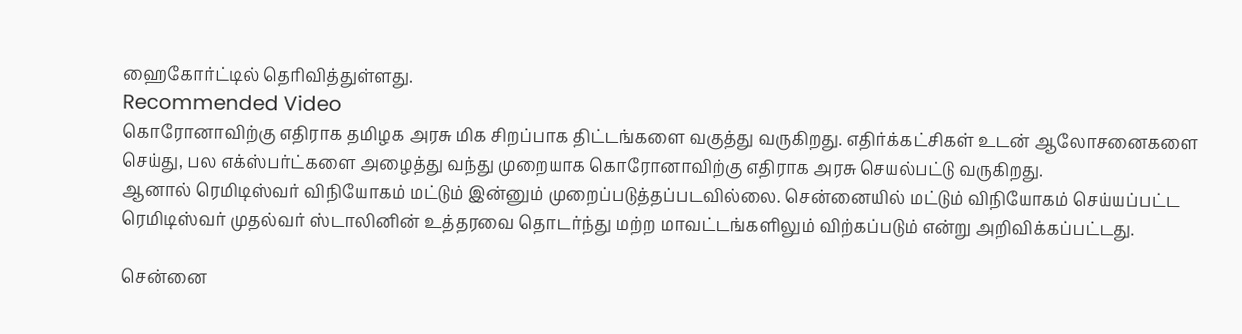ஹைகோர்ட்டில் தெரிவித்துள்ளது.
Recommended Video
கொரோனாவிற்கு எதிராக தமிழக அரசு மிக சிறப்பாக திட்டங்களை வகுத்து வருகிறது. எதிர்க்கட்சிகள் உடன் ஆலோசனைகளை செய்து, பல எக்ஸ்பர்ட்களை அழைத்து வந்து முறையாக கொரோனாவிற்கு எதிராக அரசு செயல்பட்டு வருகிறது.
ஆனால் ரெமிடிஸ்வர் விநியோகம் மட்டும் இன்னும் முறைப்படுத்தப்படவில்லை. சென்னையில் மட்டும் விநியோகம் செய்யப்பட்ட ரெமிடிஸ்வர் முதல்வர் ஸ்டாலினின் உத்தரவை தொடர்ந்து மற்ற மாவட்டங்களிலும் விற்கப்படும் என்று அறிவிக்கப்பட்டது.

சென்னை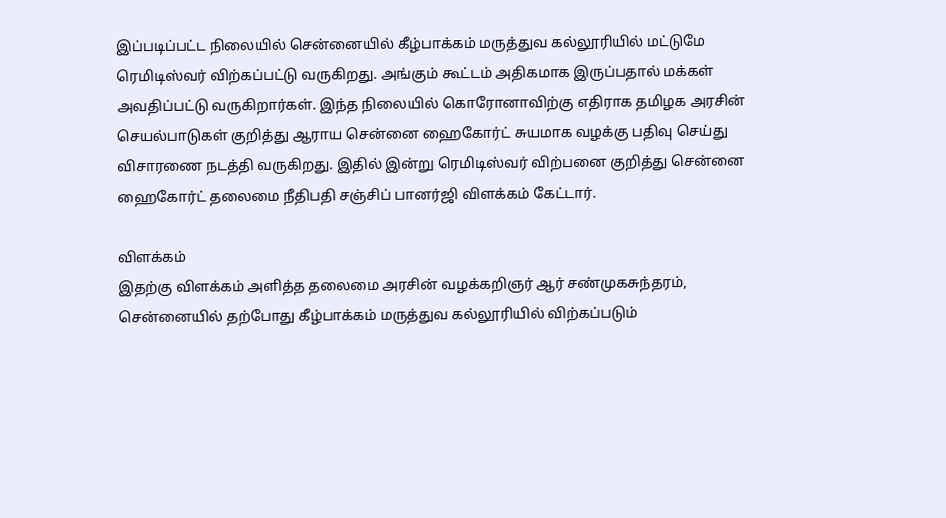இப்படிப்பட்ட நிலையில் சென்னையில் கீழ்பாக்கம் மருத்துவ கல்லூரியில் மட்டுமே ரெமிடிஸ்வர் விற்கப்பட்டு வருகிறது. அங்கும் கூட்டம் அதிகமாக இருப்பதால் மக்கள் அவதிப்பட்டு வருகிறார்கள். இந்த நிலையில் கொரோனாவிற்கு எதிராக தமிழக அரசின் செயல்பாடுகள் குறித்து ஆராய சென்னை ஹைகோர்ட் சுயமாக வழக்கு பதிவு செய்து விசாரணை நடத்தி வருகிறது. இதில் இன்று ரெமிடிஸ்வர் விற்பனை குறித்து சென்னை ஹைகோர்ட் தலைமை நீதிபதி சஞ்சிப் பானர்ஜி விளக்கம் கேட்டார்.

விளக்கம்
இதற்கு விளக்கம் அளித்த தலைமை அரசின் வழக்கறிஞர் ஆர் சண்முகசுந்தரம், சென்னையில் தற்போது கீழ்பாக்கம் மருத்துவ கல்லூரியில் விற்கப்படும்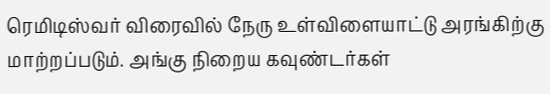ரெமிடிஸ்வர் விரைவில் நேரு உள்விளையாட்டு அரங்கிற்கு மாற்றப்படும். அங்கு நிறைய கவுண்டர்கள்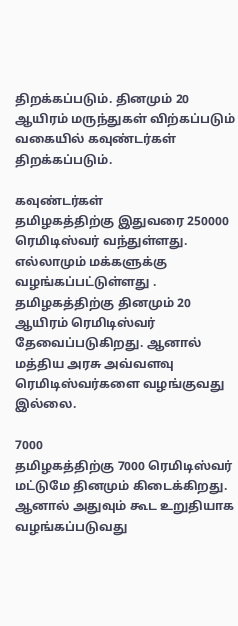திறக்கப்படும். தினமும் 20 ஆயிரம் மருந்துகள் விற்கப்படும் வகையில் கவுண்டர்கள் திறக்கப்படும்.

கவுண்டர்கள்
தமிழகத்திற்கு இதுவரை 250000 ரெமிடிஸ்வர் வந்துள்ளது. எல்லாமும் மக்களுக்கு வழங்கப்பட்டுள்ளது . தமிழகத்திற்கு தினமும் 20 ஆயிரம் ரெமிடிஸ்வர் தேவைப்படுகிறது. ஆனால் மத்திய அரசு அவ்வளவு ரெமிடிஸ்வர்களை வழங்குவது இல்லை.

7000
தமிழகத்திற்கு 7000 ரெமிடிஸ்வர் மட்டுமே தினமும் கிடைக்கிறது. ஆனால் அதுவும் கூட உறுதியாக வழங்கப்படுவது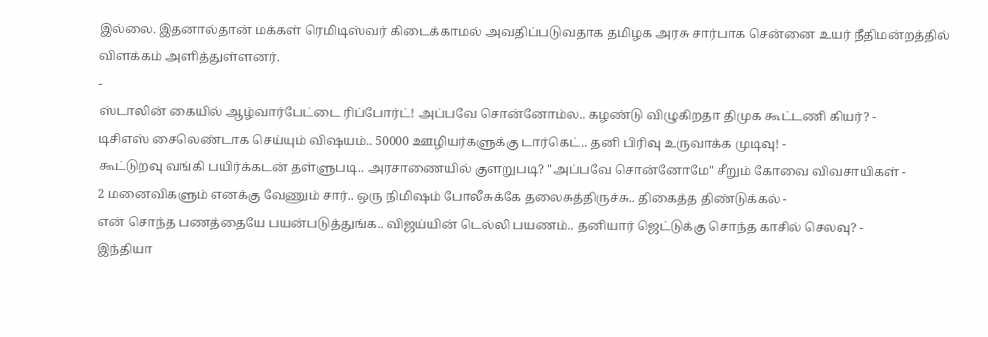இல்லை. இதனால்தான் மக்கள் ரெமிடிஸ்வர் கிடைக்காமல் அவதிப்படுவதாக தமிழக அரசு சார்பாக சென்னை உயர் நீதிமன்றத்தில் விளக்கம் அளித்துள்ளனர்.
-
ஸ்டாலின் கையில் ஆழ்வார்பேட்டை ரிப்போர்ட்! அப்பவே சொன்னோம்ல.. கழண்டு விழுகிறதா திமுக கூட்டணி கியர்? -
டிசிஎஸ் சைலெண்டாக செய்யும் விஷயம்.. 50000 ஊழியர்களுக்கு டார்கெட்.. தனி பிரிவு உருவாக்க முடிவு! -
கூட்டுறவு வங்கி பயிர்க்கடன் தள்ளுபடி.. அரசாணையில் குளறுபடி? "அப்பவே சொன்னோமே" சீறும் கோவை விவசாயிகள் -
2 மனைவிகளும் எனக்கு வேணும் சார்.. ஒரு நிமிஷம் போலீசுக்கே தலைசுத்திருச்சு.. திகைத்த திண்டுக்கல் -
என் சொந்த பணத்தையே பயன்படுத்துங்க.. விஜய்யின் டெல்லி பயணம்.. தனியார் ஜெட்டுக்கு சொந்த காசில் செலவு? -
இந்தியா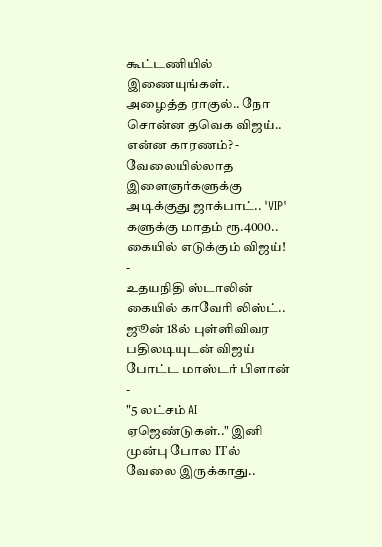கூட்டணியில் இணையுங்கள்.. அழைத்த ராகுல்.. நோ சொன்ன தவெக விஜய்.. என்ன காரணம்? -
வேலையில்லாத இளைஞர்களுக்கு அடிக்குது ஜாக்பாட்.. 'VIP' களுக்கு மாதம் ரூ.4000.. கையில் எடுக்கும் விஜய்! -
உதயநிதி ஸ்டாலின் கையில் காவேரி லிஸ்ட்.. ஜூன் 18ல் புள்ளிவிவர பதிலடியுடன் விஜய் போட்ட மாஸ்டர் பிளான் -
"5 லட்சம் AI ஏஜெண்டுகள்.." இனி முன்பு போல ITல் வேலை இருக்காது..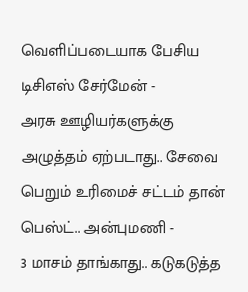வெளிப்படையாக பேசிய டிசிஎஸ் சேர்மேன் -
அரசு ஊழியர்களுக்கு அழுத்தம் ஏற்படாது.. சேவை பெறும் உரிமைச் சட்டம் தான் பெஸ்ட்.. அன்புமணி -
3 மாசம் தாங்காது.. கடுகடுத்த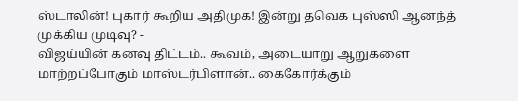ஸ்டாலின்! புகார் கூறிய அதிமுக! இன்று தவெக புஸ்ஸி ஆனந்த் முக்கிய முடிவு? -
விஜய்யின் கனவு திட்டம்.. கூவம், அடையாறு ஆறுகளை மாற்றப்போகும் மாஸ்டர்பிளான்.. கைகோர்க்கும்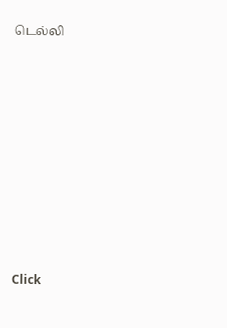டெல்லி












Click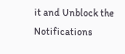it and Unblock the Notifications